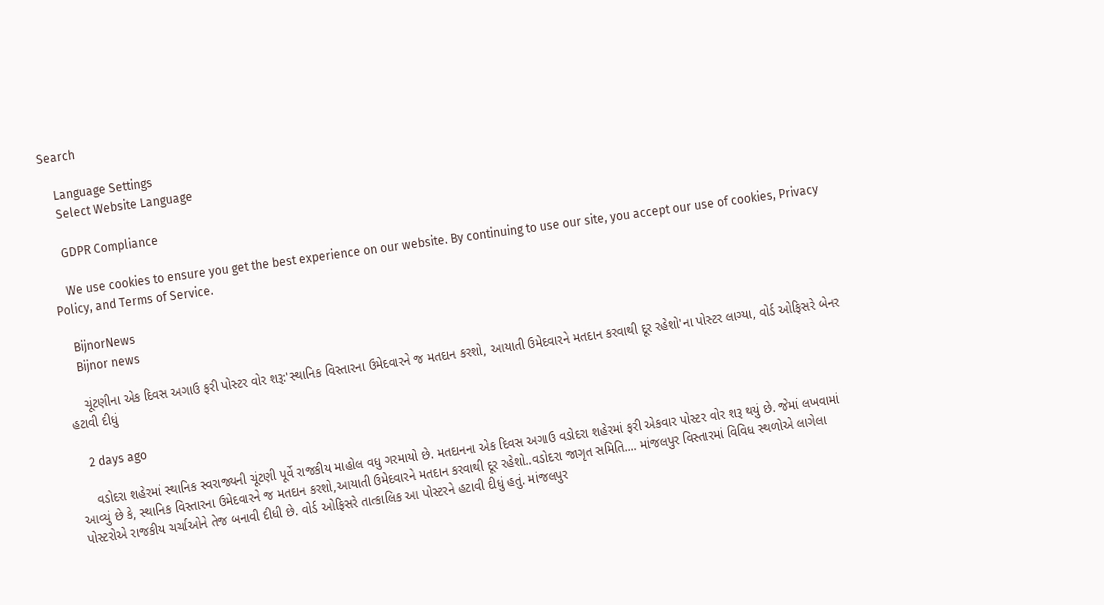Search

    Language Settings
    Select Website Language

    GDPR Compliance

    We use cookies to ensure you get the best experience on our website. By continuing to use our site, you accept our use of cookies, Privacy Policy, and Terms of Service.

    BijnorNews
    Bijnor news

    ચૂંટણીના એક દિવસ અગાઉ ફરી પોસ્ટર વોર શરૂ:'સ્થાનિક વિસ્તારના ઉમેદવારને જ મતદાન કરશો, આયાતી ઉમેદવારને મતદાન કરવાથી દૂર રહેશો'ના પોસ્ટર લાગ્યા, વોર્ડ ઓફિસરે બેનર હટાવી દીધું

    2 days ago

    વડોદરા શહેરમાં સ્થાનિક સ્વરાજ્યની ચૂંટણી પૂર્વે રાજકીય માહોલ વધુ ગરમાયો છે. મતદાનના એક દિવસ અગાઉ વડોદરા શહેરમાં ફરી એકવાર પોસ્ટર વોર શરૂ થયું છે. જેમાં લખવામાં આવ્યું છે કે, સ્થાનિક વિસ્તારના ઉમેદવારને જ મતદાન કરશો,આયાતી ઉમેદવારને મતદાન કરવાથી દૂર રહેશો..વડોદરા જાગૃત સમિતિ.... માંજલપુર વિસ્તારમાં વિવિધ સ્થળોએ લાગેલા પોસ્ટરોએ રાજકીય ચર્ચાઓને તેજ બનાવી દીધી છે. વોર્ડ ઓફિસરે તાત્કાલિક આ પોસ્ટરને હટાવી દીધું હતું. માંજલપુર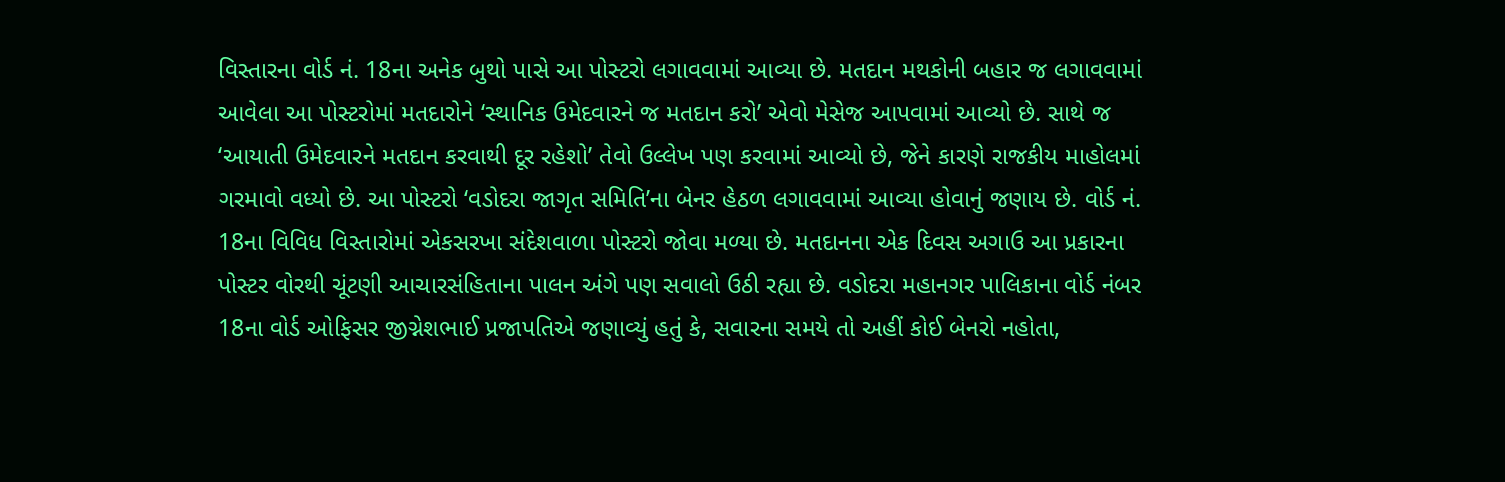વિસ્તારના વોર્ડ નં. 18ના અનેક બુથો પાસે આ પોસ્ટરો લગાવવામાં આવ્યા છે. મતદાન મથકોની બહાર જ લગાવવામાં આવેલા આ પોસ્ટરોમાં મતદારોને ‘સ્થાનિક ઉમેદવારને જ મતદાન કરો’ એવો મેસેજ આપવામાં આવ્યો છે. સાથે જ ‘આયાતી ઉમેદવારને મતદાન કરવાથી દૂર રહેશો’ તેવો ઉલ્લેખ પણ કરવામાં આવ્યો છે, જેને કારણે રાજકીય માહોલમાં ગરમાવો વધ્યો છે. આ પોસ્ટરો ‘વડોદરા જાગૃત સમિતિ’ના બેનર હેઠળ લગાવવામાં આવ્યા હોવાનું જણાય છે. વોર્ડ નં. 18ના વિવિધ વિસ્તારોમાં એકસરખા સંદેશવાળા પોસ્ટરો જોવા મળ્યા છે. મતદાનના એક દિવસ અગાઉ આ પ્રકારના પોસ્ટર વોરથી ચૂંટણી આચારસંહિતાના પાલન અંગે પણ સવાલો ઉઠી રહ્યા છે. વડોદરા મહાનગર પાલિકાના વોર્ડ નંબર 18ના વોર્ડ ઓફિસર જીગ્નેશભાઈ પ્રજાપતિએ જણાવ્યું હતું કે, સવારના સમયે તો અહીં કોઈ બેનરો નહોતા,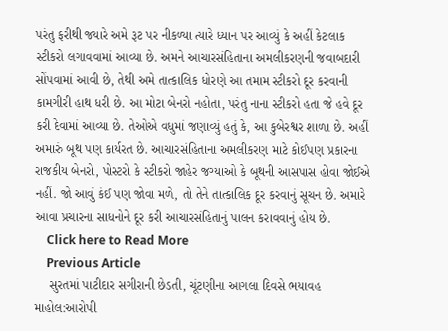પરંતુ ફરીથી જ્યારે અમે રૂટ પર નીકળ્યા ત્યારે ધ્યાન પર આવ્યું કે અહીં કેટલાક સ્ટીકરો લગાવવામાં આવ્યા છે. અમને આચારસંહિતાના અમલીકરણની જવાબદારી સોંપવામાં આવી છે, તેથી અમે તાત્કાલિક ધોરણે આ તમામ સ્ટીકરો દૂર કરવાની કામગીરી હાથ ધરી છે. આ મોટા બેનરો નહોતા, પરંતુ નાના સ્ટીકરો હતા જે હવે દૂર કરી દેવામાં આવ્યા છે. તેઓએ વધુમાં જણાવ્યું હતું કે, આ કુબેરશ્વર શાળા છે. અહીં અમારું બૂથ પણ કાર્યરત છે. આચારસંહિતાના અમલીકરણ માટે કોઈપણ પ્રકારના રાજકીય બેનરો, પોસ્ટરો કે સ્ટીકરો જાહેર જગ્યાઓ કે બૂથની આસપાસ હોવા જોઈએ નહીં. જો આવું કંઈ પણ જોવા મળે, તો તેને તાત્કાલિક દૂર કરવાનું સૂચન છે. અમારે આવા પ્રચારના સાધનોને દૂર કરી આચારસંહિતાનું પાલન કરાવવાનું હોય છે.
    Click here to Read More
    Previous Article
    સુરતમાં પાટીદાર સગીરાની છેડતી, ચૂંટણીના આગલા દિવસે ભયાવહ માહોલ:આરોપી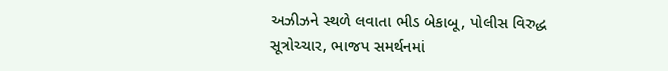અઝીઝને સ્થળે લવાતા ભીડ બેકાબૂ, પોલીસ વિરુદ્ધ સૂત્રોચ્ચાર, ભાજપ સમર્થનમાં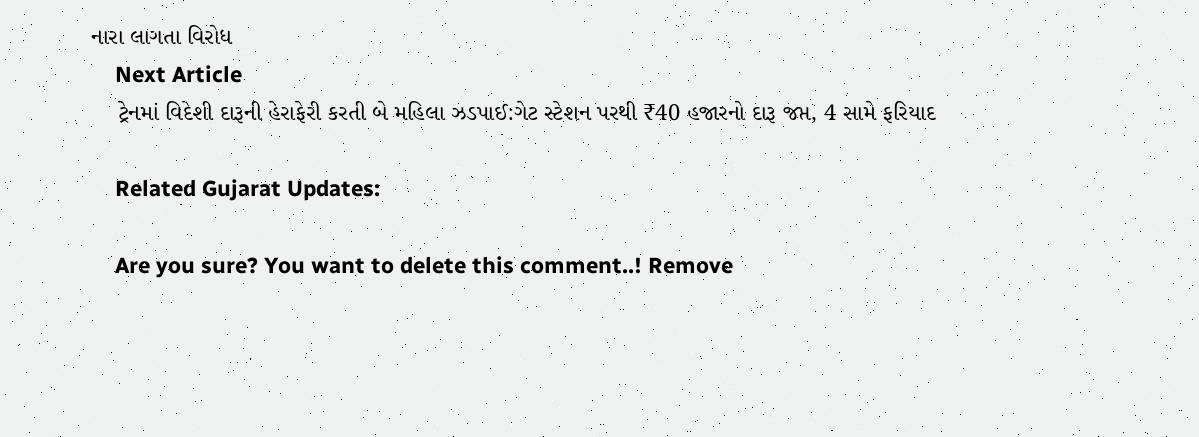નારા લાગતા વિરોધ
    Next Article
    ટ્રેનમાં વિદેશી દારૂની હેરાફેરી કરતી બે મહિલા ઝડપાઈ:ગેટ સ્ટેશન પરથી ₹40 હજારનો દારૂ જપ્ત, 4 સામે ફરિયાદ

    Related Gujarat Updates:

    Are you sure? You want to delete this comment..! Remove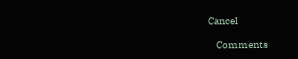Cancel

    Comments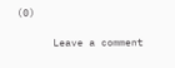(0)

      Leave a comment